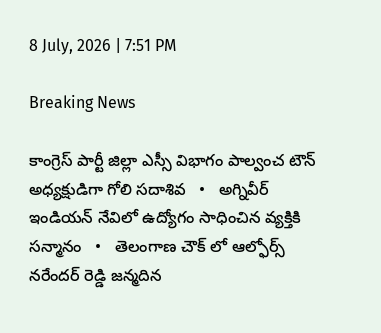8 July, 2026 | 7:51 PM

Breaking News

కాంగ్రెస్ పార్టీ జిల్లా ఎస్సీ విభాగం పాల్వంచ టౌన్ అధ్యక్షుడిగా గోలి సదాశివ   •   అగ్నివీర్ ఇండియన్ నేవిలో ఉద్యోగం సాధించిన వ్యక్తికి సన్మానం   •   తెలంగాణ చౌక్ లో ఆల్ఫోర్స్ నరేందర్ రెడ్డి జన్మదిన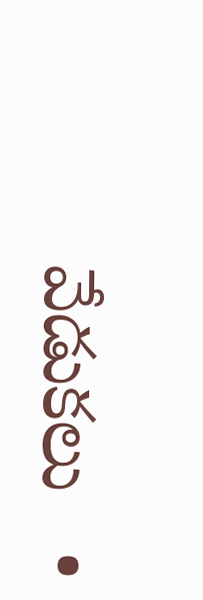వేడుకలు   •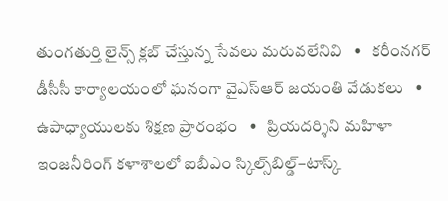తుంగతుర్తి లైన్స్ క్లబ్ చేస్తున్న సేవలు మరువలేనివి   •   కరీంనగర్ డీసీసీ కార్యాలయంలో ఘనంగా వైఎస్ఆర్ జయంతి వేడుకలు   •   ఉపాధ్యాయులకు శిక్షణ ప్రారంభం   •   ప్రియదర్శిని మహిళా ఇంజనీరింగ్ కళాశాలలో ఐబీఎం స్కిల్స్‌బిల్డ్–టాస్క్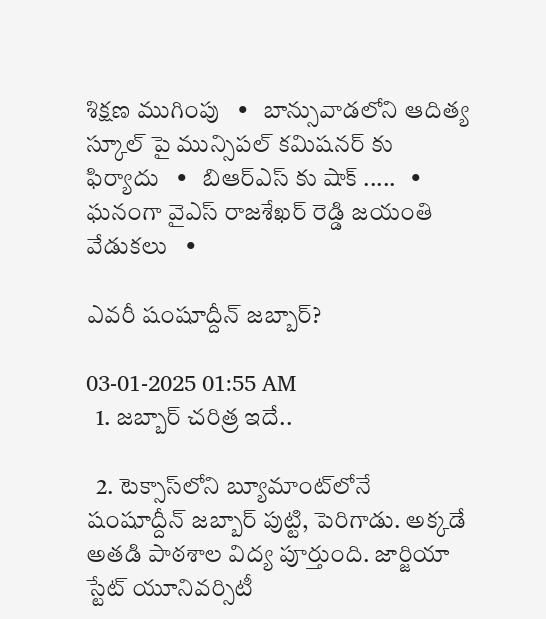శిక్షణ ముగింపు   •   బాన్సువాడలోని ఆదిత్య స్కూల్ పై మున్సిపల్ కమిషనర్ కు ఫిర్యాదు   •   బిఆర్ఎస్ కు షాక్ .....   •   ఘనంగా వైఎస్ రాజశేఖర్ రెడ్డి జయంతి వేడుకలు   •

ఎవరీ షంషూద్దీన్ జబ్బార్?

03-01-2025 01:55 AM
  1. జబ్బార్ చరిత్ర ఇదే..

  2. టెక్సాస్‌లోని బ్యూమాంట్‌లోనే షంషూద్దీన్ జబ్బార్ పుట్టి, పెరిగాడు. అక్కడే అతడి పాఠశాల విద్య పూర్తుంది. జార్జియా స్టేట్ యూనివర్సిటీ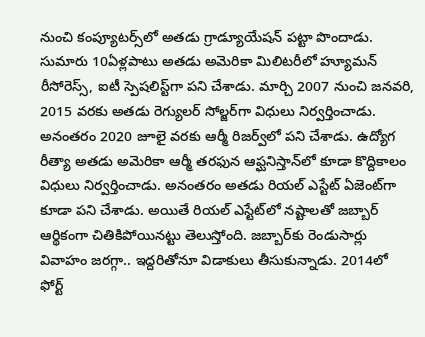నుంచి కంప్యూటర్స్‌లో అతడు గ్రాడ్యూయేషన్ పట్టా పొందాడు. సుమారు 10ఏళ్లపాటు అతడు అమెరికా మిలిటరీలో హ్యూమన్ రీసోరెస్స్, ఐటీ స్పెషలిస్ట్‌గా పని చేశాడు. మార్చి 2007 నుంచి జనవరి, 2015 వరకు అతడు రెగ్యులర్ సోల్జర్‌గా విధులు నిర్వర్తించాడు. అనంతరం 2020 జూలై వరకు ఆర్మీ రిజర్వ్‌లో పని చేశాడు. ఉద్యోగ రీత్యా అతడు అమెరికా ఆర్మీ తరఫున ఆఫ్ఘనిస్తాన్‌లో కూడా కొద్దికాలం విధులు నిర్వర్తించాడు. అనంతరం అతడు రియల్ ఎస్టేట్ ఏజెంట్‌గా కూడా పని చేశాడు. అయితే రియల్ ఎస్టేట్‌లో నష్టాలతో జబ్బార్ ఆర్థికంగా చితికిపోయినట్టు తెలుస్తోంది. జబ్బార్‌కు రెండుసార్లు వివాహం జరగ్గా.. ఇద్దరితోనూ విడాకులు తీసుకున్నాడు. 2014లో ఫోర్ట్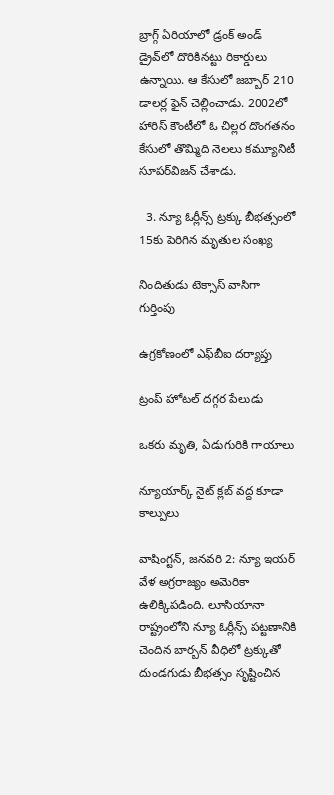బ్రాగ్గ్ ఏరియాలో డ్రంక్ అండ్ డ్రైవ్‌లో దొరికినట్టు రికార్డులు ఉన్నాయి. ఆ కేసులో జబ్బార్ 210 డాలర్ల ఫైన్ చెల్లించాడు. 2002లో హారిస్ కౌంటీలో ఓ చిల్లర దొంగతనం కేసులో తొమ్మిది నెలలు కమ్యూనిటీ సూపర్‌విజన్ చేశాడు.

  3. న్యూ ఓర్లీన్స్ ట్రక్కు బీభత్సంలో 15కు పెరిగిన మృతుల సంఖ్య

నిందితుడు టెక్సాస్ వాసిగా గుర్తింపు

ఉగ్రకోణంలో ఎఫ్‌బీఐ దర్యాప్తు

ట్రంప్ హోటల్ దగ్గర పేలుడు

ఒకరు మృతి, ఏడుగురికి గాయాలు

న్యూయార్క్ నైట్ క్లబ్ వద్ద కూడా కాల్పులు

వాషింగ్టన్, జనవరి 2: న్యూ ఇయర్ వేళ అగ్రరాజ్యం అమెరికా ఉలిక్కిపడింది. లూసియానా రాష్ట్రంలోని న్యూ ఓర్లీన్స్ పట్టణానికి చెందిన బార్బన్ వీధిలో ట్రక్కుతో దుండగుడు బీభత్సం సృష్టించిన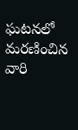ఘటనలో మరణించిన వారి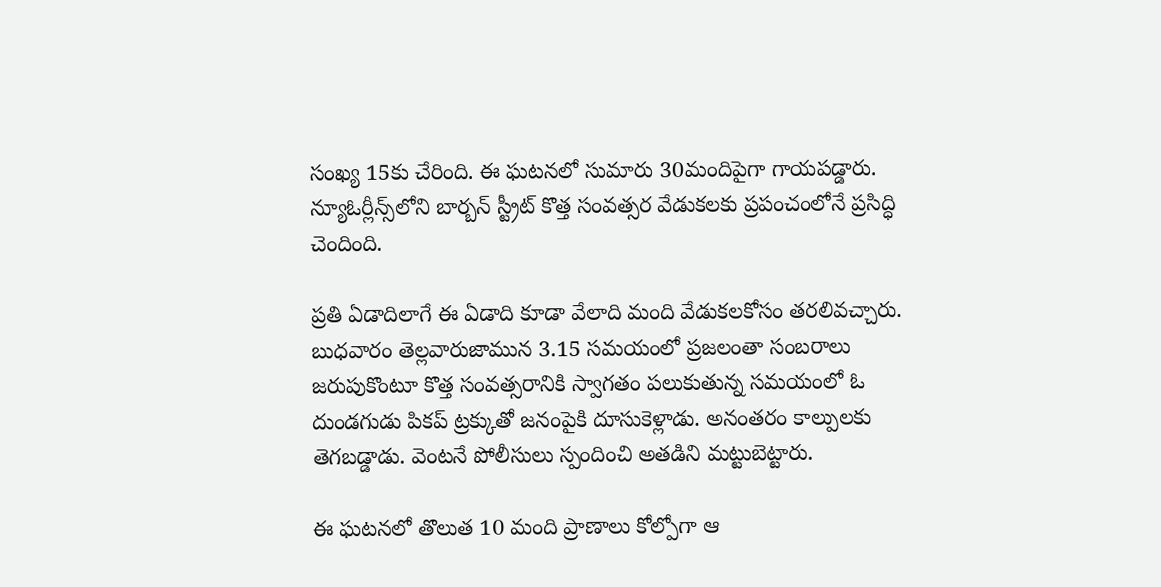సంఖ్య 15కు చేరింది. ఈ ఘటనలో సుమారు 30మందిపైగా గాయపడ్డారు. న్యూఓర్లీన్స్‌లోని బార్బన్ స్ట్రీట్ కొత్త సంవత్సర వేడుకలకు ప్రపంచంలోనే ప్రసిద్ధి చెందింది.

ప్రతి ఏడాదిలాగే ఈ ఏడాది కూడా వేలాది మంది వేడుకలకోసం తరలివచ్చారు. బుధవారం తెల్లవారుజామున 3.15 సమయంలో ప్రజలంతా సంబరాలు జరుపుకొంటూ కొత్త సంవత్సరానికి స్వాగతం పలుకుతున్న సమయంలో ఓ దుండగుడు పికప్ ట్రక్కుతో జనంపైకి దూసుకెళ్లాడు. అనంతరం కాల్పులకు తెగబడ్డాడు. వెంటనే పోలీసులు స్పందించి అతడిని మట్టుబెట్టారు.

ఈ ఘటనలో తొలుత 10 మంది ప్రాణాలు కోల్పోగా ఆ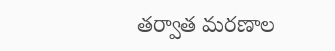తర్వాత మరణాల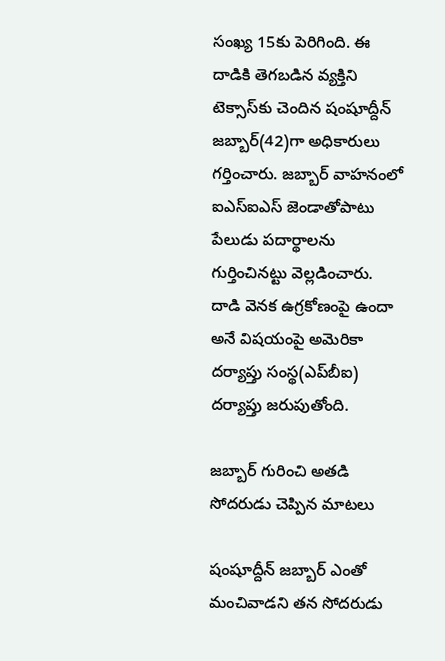సంఖ్య 15కు పెరిగింది. ఈ దాడికి తెగబడిన వ్యక్తిని టెక్సాస్‌కు చెందిన షంషూద్దీన్ జబ్బార్(42)గా అధికారులు గర్తించారు. జబ్బార్ వాహనంలో ఐఎస్‌ఐఎస్ జెండాతోపాటు పేలుడు పదార్థాలను గుర్తించినట్టు వెల్లడించారు. దాడి వెనక ఉగ్రకోణంపై ఉందా అనే విషయంపై అమెరికా దర్యాప్తు సంస్థ(ఎప్‌బీఐ) దర్యాప్తు జరుపుతోంది.

జబ్బార్ గురించి అతడి సోదరుడు చెప్పిన మాటలు

షంషూద్దీన్ జబ్బార్ ఎంతో మంచివాడని తన సోదరుడు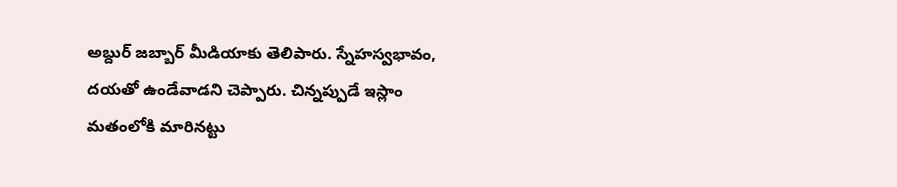అబ్దుర్ జబ్బార్ మీడియాకు తెలిపారు. స్నేహస్వభావం, దయతో ఉండేవాడని చెప్పారు. చిన్నప్పుడే ఇస్లాం మతంలోకి మారినట్టు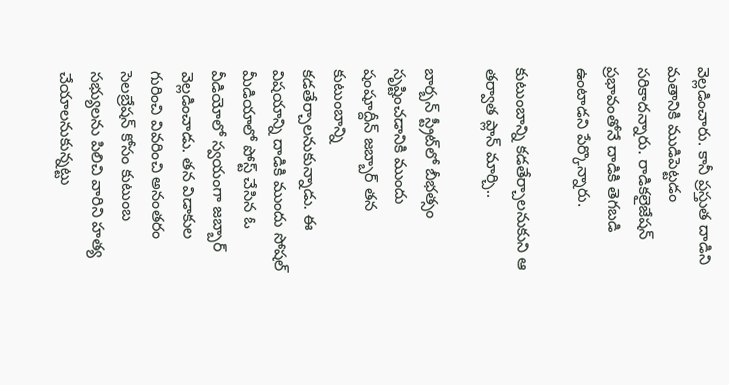వెల్లడించారు. కానీ ప్రస్తుత దాడిని మతానికి ముడిపెట్టడం సరికాదన్నారు. రాడికలైజేషన్ ప్రభావంతోనే దాడికి తెగబడి ఉంటాడని పేర్కొన్నారు.

కుటుంబాన్ని కడతేర్చాలనుకుని ఆ తర్వాత ప్లాన్ మార్చి..

బార్బన్ స్ట్రీట్‌లో బీభత్సం సృష్టించడానికి ముందు షంషూద్దీన్ జబ్బార్ తన కుటుంబాన్ని కడతేర్చాలనుకున్నాడు. ఈ విషయాన్ని దాడికి ముందు సోషల్ మీడియాలో పోస్ట్ చేసిన ఓ వీడియోలో స్వయంగా జబ్బార్ వెల్లడించాడు. తన విడాకుల గురించి వివరించి అనంతరం సెలబ్రేషన్ కోసం కుటుంబ సభ్యులను పిలిచి వారిని హత్య చేయాలనుకున్నట్టు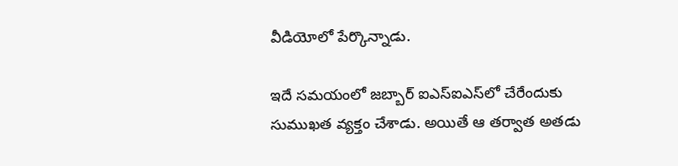వీడియోలో పేర్కొన్నాడు.

ఇదే సమయంలో జబ్బార్ ఐఎస్‌ఐఎస్‌లో చేరేందుకు సుముఖత వ్యక్తం చేశాడు. అయితే ఆ తర్వాత అతడు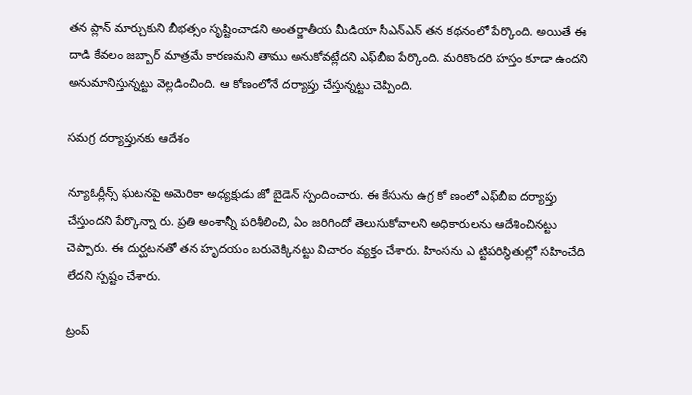తన ప్లాన్ మార్చుకుని బీభత్సం సృష్టించాడని అంతర్జాతీయ మీడియా సీఎన్‌ఎన్ తన కథనంలో పేర్కొంది. అయితే ఈ దాడి కేవలం జబ్బార్ మాత్రమే కారణమని తాము అనుకోవట్లేదని ఎఫ్‌బీఐ పేర్కొంది. మరికొందరి హస్తం కూడా ఉందని అనుమానిస్తున్నట్టు వెల్లడించింది. ఆ కోణంలోనే దర్యాప్తు చేస్తున్నట్టు చెప్పింది.

సమగ్ర దర్యాప్తునకు ఆదేశం

న్యూఓర్లీన్స్ ఘటనపై అమెరికా అధ్యక్షుడు జో బైడెన్ స్పందించారు. ఈ కేసును ఉగ్ర కో ణంలో ఎఫ్‌బీఐ దర్యాప్తు చేస్తుందని పేర్కొన్నా రు. ప్రతి అంశాన్నీ పరిశీలించి, ఏం జరిగిందో తెలుసుకోవాలని అధికారులను ఆదేశించినట్టు చెప్పారు. ఈ దుర్ఘటనతో తన హృదయం బరువెక్కినట్టు విచారం వ్యక్తం చేశారు. హింసను ఎ ట్టిపరిస్థితుల్లో సహించేది లేదని స్పష్టం చేశారు.

ట్రంప్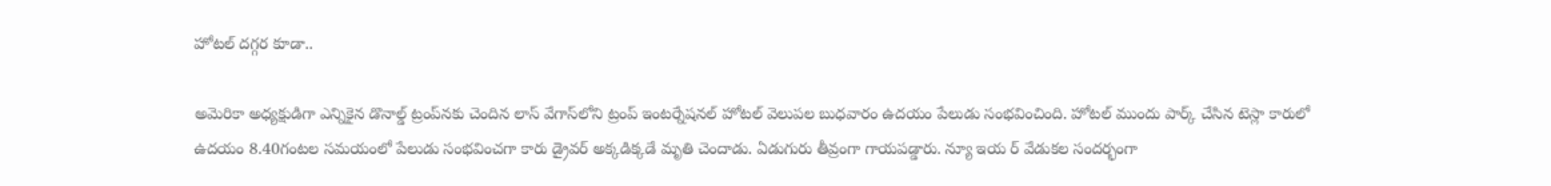హోటల్ దగ్గర కూడా..

అమెరికా అధ్యక్షుడిగా ఎన్నికైన డొనాల్డ్ ట్రంప్‌నకు చెందిన లాస్ వేగాస్‌లోని ట్రంప్ ఇంటర్నేషనల్ హోటల్ వెలుపల బుధవారం ఉదయం పేలుడు సంభవించింది. హోటల్ ముందు పార్క్ చేసిన టెస్లా కారులో ఉదయం 8.40గంటల సమయంలో పేలుడు సంభవించగా కారు డ్రైవర్ అక్కడిక్కడే మృతి చెందాడు. ఏడుగురు తీవ్రంగా గాయపడ్డారు. న్యూ ఇయ ర్ వేడుకల సందర్భంగా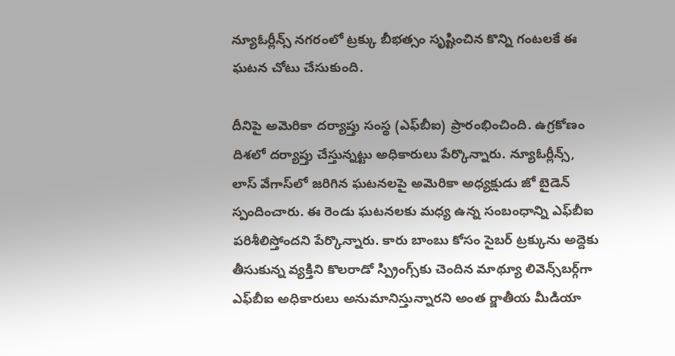న్యూఓర్లీన్స్ నగరంలో ట్రక్కు బీభత్సం సృష్టించిన కొన్ని గంటలకే ఈ ఘటన చోటు చేసుకుంది.

దీనిపై అమెరికా దర్యాప్తు సంస్థ (ఎఫ్‌బీఐ) ప్రారంభించింది. ఉగ్రకోణం దిశలో దర్యాప్తు చేస్తున్నట్టు అధికారులు పేర్కొన్నారు. న్యూఓర్లీన్స్, లాస్ వేగాస్‌లో జరిగిన ఘటనలపై అమెరికా అధ్యక్షుడు జో బైడెన్ స్పందించారు. ఈ రెండు ఘటనలకు మధ్య ఉన్న సంబంధాన్ని ఎఫ్‌బీఐ పరిశీలిస్తోందని పేర్కొన్నారు. కారు బాంబు కోసం సైబర్ ట్రక్కును అద్దెకు తీసుకున్న వ్యక్తిని కొలరాడో స్ప్రింగ్స్‌కు చెందిన మాథ్యూ లివెన్స్‌బర్గ్‌గా ఎఫ్‌బీఐ అధికారులు అనుమానిస్తున్నారని అంత ర్జాతీయ మీడియా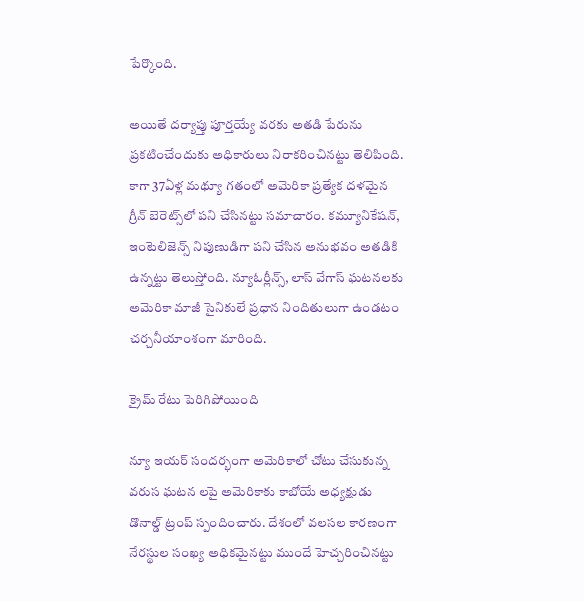పేర్కొంది.

అయితే దర్యాప్తు పూర్తయ్యే వరకు అతడి పేరును ప్రకటించేందుకు అధికారులు నిరాకరించినట్టు తెలిపింది. కాగా 37ఏళ్ల మథ్యూ గతంలో అమెరికా ప్రత్యేక దళమైన గ్రీన్ బెరెట్స్‌లో పని చేసినట్టు సమాచారం. కమ్యూనికేషన్, ఇంటెలిజెన్స్ నిపుణుడిగా పని చేసిన అనుభవం అతడికి ఉన్నట్టు తెలుస్తోంది. న్యూఓర్లీన్స్, లాస్ వేగాస్ ఘటనలకు అమెరికా మాజీ సైనికులే ప్రధాన నిందితులుగా ఉండటం చర్చనీయాంశంగా మారింది.

క్రైమ్ రేటు పెరిగిపోయింది

న్యూ ఇయర్ సందర్భంగా అమెరికాలో చోటు చేసుకున్న వరుస ఘటన లపై అమెరికాకు కాబోయే అధ్యక్షుడు డొనాల్డ్ ట్రంప్ స్పందించారు. దేశంలో వలసల కారణంగా నేరస్థుల సంఖ్య అధికమైనట్టు ముందే హెచ్చరించినట్టు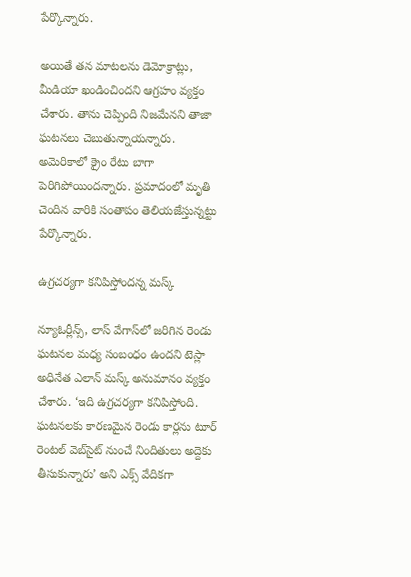పేర్కొన్నారు.

అయితే తన మాటలను డెమోక్రాట్లు, మీడియా ఖండించిందని ఆగ్రహం వ్యక్తం చేశారు. తాను చెప్పింది నిజమేనని తాజా ఘటనలు చెబుతున్నాయన్నారు. అమెరికాలో క్రైం రేటు బాగా పెరిగిపోయిందన్నారు. ప్రమాదంలో మృతి చెందిన వారికి సంతాపం తెలియజేస్తున్నట్టు పేర్కొన్నారు.

ఉగ్రచర్యగా కనిపిస్తోందన్న మస్క్

న్యూఓర్లీన్స్, లాస్ వేగాస్‌లో జరిగిన రెండు ఘటనల మధ్య సంబంధం ఉందని టెస్లా అధినేత ఎలాన్ మస్క్ అనుమానం వ్యక్తం చేశారు. ‘ఇది ఉగ్రచర్యగా కనిపిస్తోంది. ఘటనలకు కారణమైన రెండు కార్లను టూర్ రెంటల్ వెబ్‌సైట్ నుంచే నిందితులు అద్దెకు తీసుకున్నారు’ అని ఎక్స్ వేదికగా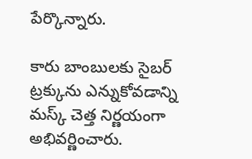పేర్కొన్నారు.

కారు బాంబులకు సైబర్ ట్రక్కును ఎన్నుకోవడాన్ని మస్క్ చెత్త నిర్ణయంగా అభివర్ణించారు.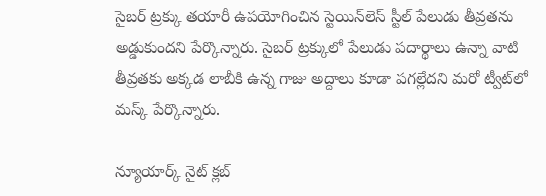సైబర్ ట్రక్కు తయారీ ఉపయోగించిన స్టెయిన్‌లెస్ స్టీల్ పేలుడు తీవ్రతను అడ్డుకుందని పేర్కొన్నారు. సైబర్ ట్రక్కులో పేలుడు పదార్థాలు ఉన్నా వాటి తీవ్రతకు అక్కడ లాబీకి ఉన్న గాజు అద్దాలు కూడా పగల్లేదని మరో ట్వీట్‌లో మస్క్ పేర్కొన్నారు.

న్యూయార్క్ నైట్ క్లబ్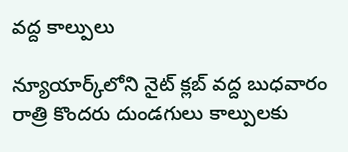వద్ద కాల్పులు

న్యూయార్క్‌లోని నైట్ క్లబ్ వద్ద బుధవారం రాత్రి కొందరు దుండగులు కాల్పులకు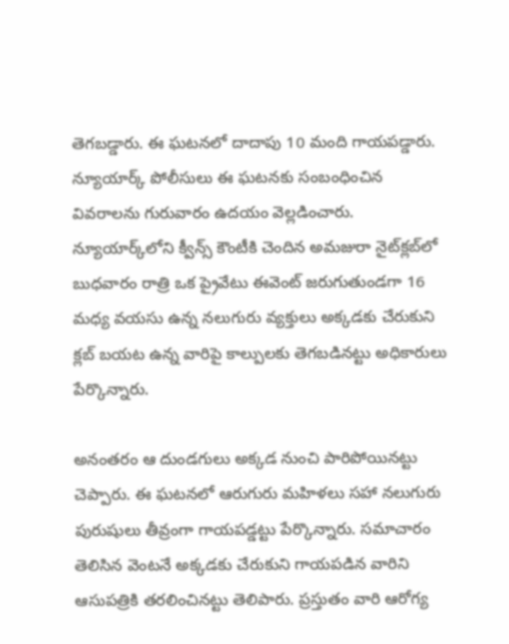తెగబడ్డారు. ఈ ఘటనలో దాదాపు 10 మంది గాయపడ్డారు. న్యూయార్క్ పోలీసులు ఈ ఘటనకు సంబంధించిన వివరాలను గురువారం ఉదయం వెల్లడించారు. న్యూయార్క్‌లోని క్వీన్స్ కౌంటీకి చెందిన అమజురా నైట్‌క్లబ్‌లో బుధవారం రాత్రి ఒక ప్రైవేటు ఈవెంట్ జరుగుతుండగా 16 మధ్య వయసు ఉన్న నలుగురు వ్యక్తులు అక్కడకు చేరుకుని క్లబ్ బయట ఉన్న వారిపై కాల్పులకు తెగబడినట్టు అధికారులు పేర్కొన్నారు.

అనంతరం ఆ దుండగులు అక్కడ నుంచి పారిపోయినట్టు చెప్పారు. ఈ ఘటనలో ఆరుగురు మహిళలు సహా నలుగురు పురుషులు తీవ్రంగా గాయపడ్డట్టు పేర్కొన్నారు. సమాచారం తెలిసిన వెంటనే అక్కడకు చేరుకుని గాయపడిన వారిని ఆసుపత్రికి తరలించినట్టు తెలిపారు. ప్రస్తుతం వారి ఆరోగ్య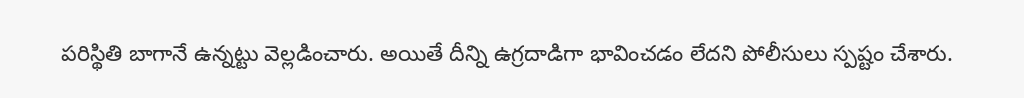పరిస్థితి బాగానే ఉన్నట్టు వెల్లడించారు. అయితే దీన్ని ఉగ్రదాడిగా భావించడం లేదని పోలీసులు స్పష్టం చేశారు.